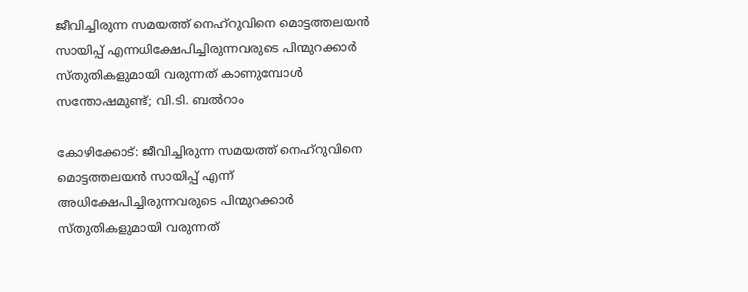ജീവിച്ചിരുന്ന സമയത്ത് നെഹ്റുവിനെ മൊട്ടത്തലയന്‍ സായിപ്പ് എന്നധിക്ഷേപിച്ചിരുന്നവരുടെ പിന്മുറക്കാര്‍ സ്തുതികളുമായി വരുന്നത് കാണുമ്പോള്‍ സന്തോഷമുണ്ട്; വി.ടി. ബല്‍റാം

കോഴിക്കോട്: ജീവിച്ചിരുന്ന സമയത്ത് നെഹ്റുവിനെ മൊട്ടത്തലയന്‍ സായിപ്പ് എന്ന് അധിക്ഷേപിച്ചിരുന്നവരുടെ പിന്മുറക്കാര്‍ സ്തുതികളുമായി വരുന്നത്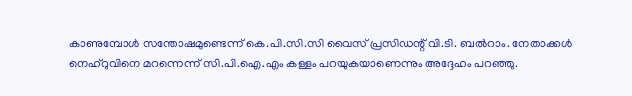കാണുമ്പോള്‍ സന്തോഷമുണ്ടെന്ന് കെ.പി.സി.സി വൈസ് പ്രസിഡന്റ് വി.ടി. ബല്‍റാം. നേതാക്കള്‍ നെഹ്റുവിനെ മറന്നെന്ന് സി.പി.ഐ.എം കള്ളം പറയുകയാണെന്നും അദ്ദേഹം പറഞ്ഞു.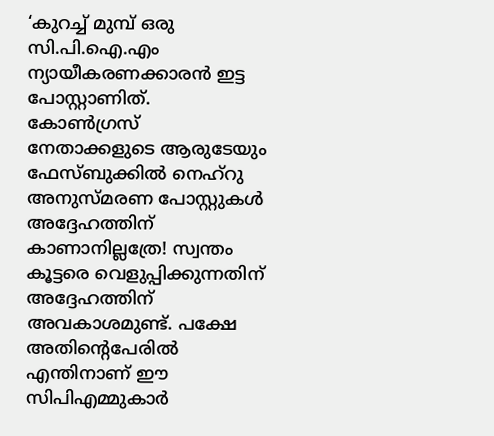‘കുറച്ച് മുമ്പ് ഒരു സി.പി.ഐ.എം ന്യായീകരണക്കാരന്‍ ഇട്ട പോസ്റ്റാണിത്. കോണ്‍ഗ്രസ് നേതാക്കളുടെ ആരുടേയും ഫേസ്ബുക്കില്‍ നെഹ്‌റു അനുസ്മരണ പോസ്റ്റുകള്‍ അദ്ദേഹത്തിന് കാണാനില്ലത്രേ! സ്വന്തം കൂട്ടരെ വെളുപ്പിക്കുന്നതിന് അദ്ദേഹത്തിന് അവകാശമുണ്ട്. പക്ഷേ അതിന്റെപേരില്‍ എന്തിനാണ് ഈ സിപിഎമ്മുകാര്‍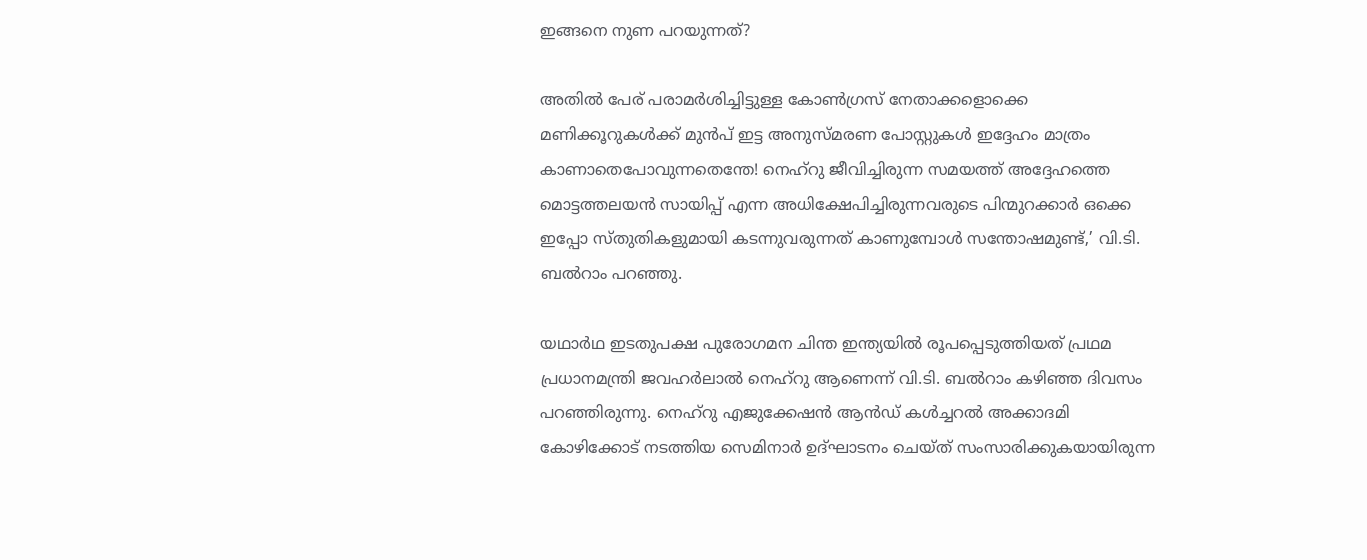ഇങ്ങനെ നുണ പറയുന്നത്?

അതില്‍ പേര് പരാമര്‍ശിച്ചിട്ടുള്ള കോണ്‍ഗ്രസ് നേതാക്കളൊക്കെ മണിക്കൂറുകള്‍ക്ക് മുന്‍പ് ഇട്ട അനുസ്മരണ പോസ്റ്റുകള്‍ ഇദ്ദേഹം മാത്രം കാണാതെപോവുന്നതെന്തേ! നെഹ്റു ജീവിച്ചിരുന്ന സമയത്ത് അദ്ദേഹത്തെ മൊട്ടത്തലയന്‍ സായിപ്പ് എന്ന അധിക്ഷേപിച്ചിരുന്നവരുടെ പിന്മുറക്കാര്‍ ഒക്കെ ഇപ്പോ സ്തുതികളുമായി കടന്നുവരുന്നത് കാണുമ്പോള്‍ സന്തോഷമുണ്ട്,’ വി.ടി. ബല്‍റാം പറഞ്ഞു.

യഥാര്‍ഥ ഇടതുപക്ഷ പുരോഗമന ചിന്ത ഇന്ത്യയില്‍ രൂപപ്പെടുത്തിയത് പ്രഥമ പ്രധാനമന്ത്രി ജവഹര്‍ലാല്‍ നെഹ്‌റു ആണെന്ന് വി.ടി. ബല്‍റാം കഴിഞ്ഞ ദിവസം പറഞ്ഞിരുന്നു. നെഹ്‌റു എജുക്കേഷന്‍ ആന്‍ഡ് കള്‍ച്ചറല്‍ അക്കാദമി കോഴിക്കോട് നടത്തിയ സെമിനാര്‍ ഉദ്ഘാടനം ചെയ്ത് സംസാരിക്കുകയായിരുന്ന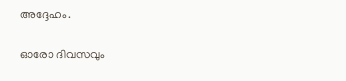അദ്ദേഹം.

ഓരോ ദിവസവും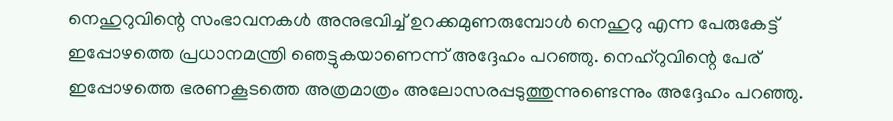നെഹുറുവിന്റെ സംഭാവനകള്‍ അനുഭവിച്ച് ഉറക്കമുണരുമ്പോള്‍ നെഹുറു എന്ന പേരുകേട്ട് ഇപ്പോഴത്തെ പ്രധാനമന്ത്രി ഞെട്ടുകയാണെന്ന് അദ്ദേഹം പറഞ്ഞു. നെഹ്റുവിന്റെ പേര് ഇപ്പോഴത്തെ ഭരണകൂടത്തെ അത്രമാത്രം അലോസരപ്പടുത്തുന്നുണ്ടെന്നും അദ്ദേഹം പറഞ്ഞു.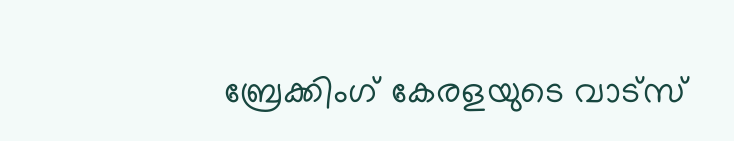ബ്രേക്കിംഗ് കേരളയുടെ വാട്സ്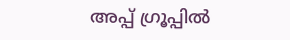അപ്പ് ഗ്രൂപ്പിൽ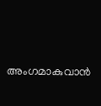അംഗമാകുവാൻ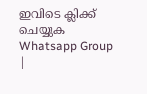ഇവിടെ ക്ലിക്ക് ചെയ്യുക Whatsapp Group |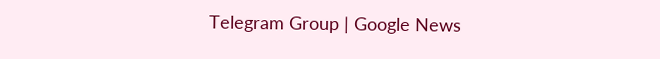Telegram Group | Google News